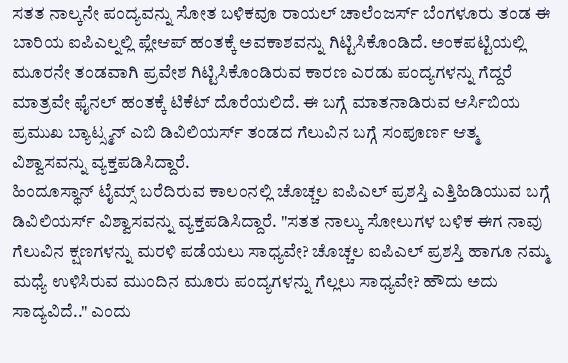ಸತತ ನಾಲ್ಕನೇ ಪಂದ್ಯವನ್ನು ಸೋತ ಬಳಿಕವೂ ರಾಯಲ್ ಚಾಲೆಂಜರ್ಸ್ ಬೆಂಗಳೂರು ತಂಡ ಈ ಬಾರಿಯ ಐಪಿಎಲ್ನಲ್ಲಿ ಪ್ಲೇಆಪ್ ಹಂತಕ್ಕೆ ಅವಕಾಶವನ್ನು ಗಿಟ್ಟಿಸಿಕೊಂಡಿದೆ. ಅಂಕಪಟ್ಟಿಯಲ್ಲಿ ಮೂರನೇ ತಂಡವಾಗಿ ಪ್ರವೇಶ ಗಿಟ್ಟಿಸಿಕೊಂಡಿರುವ ಕಾರಣ ಎರಡು ಪಂದ್ಯಗಳನ್ನು ಗೆದ್ದರೆ ಮಾತ್ರವೇ ಫೈನಲ್ ಹಂತಕ್ಕೆ ಟಿಕೆಟ್ ದೊರೆಯಲಿದೆ. ಈ ಬಗ್ಗೆ ಮಾತನಾಡಿರುವ ಆರ್ಸಿಬಿಯ ಪ್ರಮುಖ ಬ್ಯಾಟ್ಸ್ಮನ್ ಎಬಿ ಡಿವಿಲಿಯರ್ಸ್ ತಂಡದ ಗೆಲುವಿನ ಬಗ್ಗೆ ಸಂಪೂರ್ಣ ಆತ್ಮ ವಿಶ್ವಾಸವನ್ನು ವ್ಯಕ್ತಪಡಿಸಿದ್ದಾರೆ.
ಹಿಂದೂಸ್ಥಾನ್ ಟೈಮ್ಸ್ ಬರೆದಿರುವ ಕಾಲಂನಲ್ಲಿ ಚೊಚ್ಚಲ ಐಪಿಎಲ್ ಪ್ರಶಸ್ತಿ ಎತ್ತಿಹಿಡಿಯುವ ಬಗ್ಗೆ ಡಿವಿಲಿಯರ್ಸ್ ವಿಶ್ವಾಸವನ್ನು ವ್ಯಕ್ತಪಡಿಸಿದ್ದಾರೆ. "ಸತತ ನಾಲ್ಕು ಸೋಲುಗಳ ಬಳಿಕ ಈಗ ನಾವು ಗೆಲುವಿನ ಕ್ಷಣಗಳನ್ನು ಮರಳಿ ಪಡೆಯಲು ಸಾಧ್ಯವೇ? ಚೊಚ್ಚಲ ಐಪಿಎಲ್ ಪ್ರಶಸ್ತಿ ಹಾಗೂ ನಮ್ಮ ಮಧ್ಯೆ ಉಳಿಸಿರುವ ಮುಂದಿನ ಮೂರು ಪಂದ್ಯಗಳನ್ನು ಗೆಲ್ಲಲು ಸಾಧ್ಯವೇ? ಹೌದು ಅದು ಸಾದ್ಯವಿದೆ.." ಎಂದು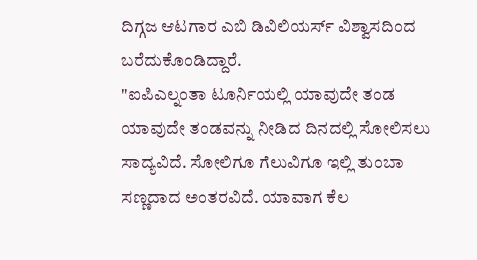ದಿಗ್ಗಜ ಆಟಗಾರ ಎಬಿ ಡಿವಿಲಿಯರ್ಸ್ ವಿಶ್ವಾಸದಿಂದ ಬರೆದುಕೊಂಡಿದ್ದಾರೆ.
"ಐಪಿಎಲ್ನಂತಾ ಟೂರ್ನಿಯಲ್ಲಿ ಯಾವುದೇ ತಂಡ ಯಾವುದೇ ತಂಡವನ್ನು ನೀಡಿದ ದಿನದಲ್ಲಿ ಸೋಲಿಸಲು ಸಾದ್ಯವಿದೆ. ಸೋಲಿಗೂ ಗೆಲುವಿಗೂ ಇಲ್ಲಿ ತುಂಬಾ ಸಣ್ಣದಾದ ಅಂತರವಿದೆ. ಯಾವಾಗ ಕೆಲ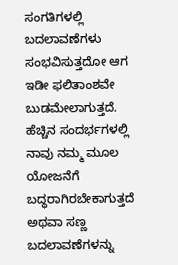ಸಂಗತಿಗಳಲ್ಲಿ ಬದಲಾವಣೆಗಳು ಸಂಭವಿಸುತ್ತದೋ ಆಗ ಇಡೀ ಫಲಿತಾಂಶವೇ ಬುಡಮೇಲಾಗುತ್ತದೆ. ಹೆಚ್ಚಿನ ಸಂದರ್ಭಗಳಲ್ಲಿ ನಾವು ನಮ್ಮ ಮೂಲ ಯೋಜನೆಗೆ ಬದ್ಧರಾಗಿರಬೇಕಾಗುತ್ತದೆ ಅಥವಾ ಸಣ್ಣ ಬದಲಾವಣೆಗಳನ್ನು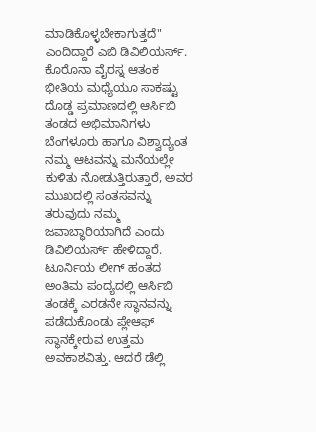ಮಾಡಿಕೊಳ್ಳಬೇಕಾಗುತ್ತದೆ" ಎಂದಿದ್ದಾರೆ ಎಬಿ ಡಿವಿಲಿಯರ್ಸ್.
ಕೊರೊನಾ ವೈರಸ್ನ ಆತಂಕ ಭೀತಿಯ ಮಧ್ಯೆಯೂ ಸಾಕಷ್ಟು ದೊಡ್ಡ ಪ್ರಮಾಣದಲ್ಲಿ ಆರ್ಸಿಬಿ ತಂಡದ ಅಭಿಮಾನಿಗಳು ಬೆಂಗಳೂರು ಹಾಗೂ ವಿಶ್ವಾದ್ಯಂತ ನಮ್ಮ ಆಟವನ್ನು ಮನೆಯಲ್ಲೇ ಕುಳಿತು ನೋಡುತ್ತಿರುತ್ತಾರೆ, ಅವರ ಮುಖದಲ್ಲಿ ಸಂತಸವನ್ನು ತರುವುದು ನಮ್ಮ ಜವಾಬ್ಧಾರಿಯಾಗಿದೆ ಎಂದು ಡಿವಿಲಿಯರ್ಸ್ ಹೇಳಿದ್ದಾರೆ.
ಟೂರ್ನಿಯ ಲೀಗ್ ಹಂತದ ಅಂತಿಮ ಪಂದ್ಯದಲ್ಲಿ ಆರ್ಸಿಬಿ ತಂಡಕ್ಕೆ ಎರಡನೇ ಸ್ಥಾನವನ್ನು ಪಡೆದುಕೊಂಡು ಪ್ಲೇಆಫ್ ಸ್ಥಾನಕ್ಕೇರುವ ಉತ್ತಮ ಅವಕಾಶವಿತ್ತು. ಆದರೆ ಡೆಲ್ಲಿ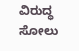ವಿರುದ್ಧ ಸೋಲು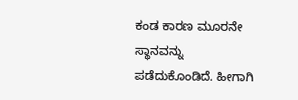ಕಂಡ ಕಾರಣ ಮೂರನೇ ಸ್ಥಾನವನ್ನು ಪಡೆದುಕೊಂಡಿದೆ. ಹೀಗಾಗಿ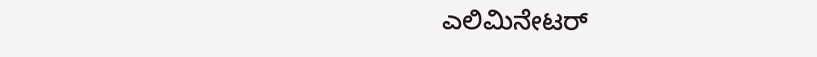ಎಲಿಮಿನೇಟರ್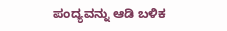ಪಂದ್ಯವನ್ನು ಆಡಿ ಬಳಿಕ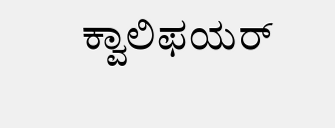ಕ್ವಾಲಿಫಯರ್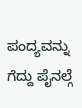ಪಂದ್ಯವನ್ನು ಗೆದ್ದು ಪೈನಲ್ಗೆ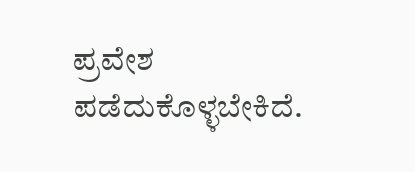ಪ್ರವೇಶ ಪಡೆದುಕೊಳ್ಳಬೇಕಿದೆ.